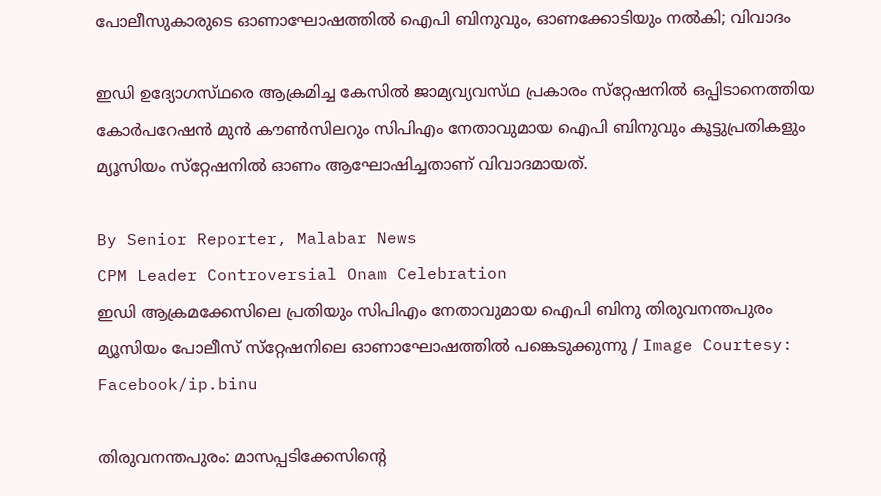പോലീസുകാരുടെ ഓണാഘോഷത്തിൽ ഐപി ബിനുവും, ഓണക്കോടിയും നൽകി; വിവാദം

ഇഡി ഉദ്യോഗസ്‌ഥരെ ആക്രമിച്ച കേസിൽ ജാമ്യവ്യവസ്‌ഥ പ്രകാരം സ്‌റ്റേഷനിൽ ഒപ്പിടാനെത്തിയ കോർപറേഷൻ മുൻ കൗൺസിലറും സിപിഎം നേതാവുമായ ഐപി ബിനുവും കൂട്ടുപ്രതികളും മ്യൂസിയം സ്‌റ്റേഷനിൽ ഓണം ആഘോഷിച്ചതാണ് വിവാദമായത്.

By Senior Reporter, Malabar News
CPM Leader Controversial Onam Celebration
ഇഡി ആക്രമക്കേസിലെ പ്രതിയും സിപിഎം നേതാവുമായ ഐപി ബിനു തിരുവനന്തപുരം മ്യൂസിയം പോലീസ് സ്‌റ്റേഷനിലെ ഓണാഘോഷത്തിൽ പങ്കെടുക്കുന്നു / Image Courtesy: Facebook/ip.binu

തിരുവനന്തപുരം: മാസപ്പടിക്കേസിന്റെ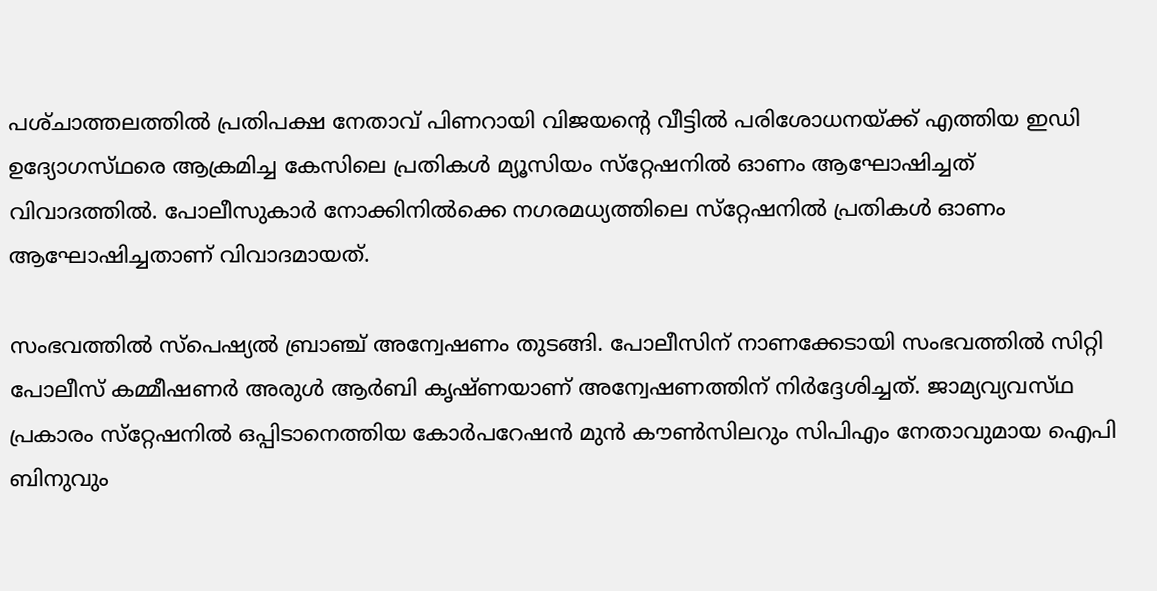പശ്‌ചാത്തലത്തിൽ പ്രതിപക്ഷ നേതാവ് പിണറായി വിജയന്റെ വീട്ടിൽ പരിശോധനയ്‌ക്ക് എത്തിയ ഇഡി ഉദ്യോഗസ്‌ഥരെ ആക്രമിച്ച കേസിലെ പ്രതികൾ മ്യൂസിയം സ്‌റ്റേഷനിൽ ഓണം ആഘോഷിച്ചത് വിവാദത്തിൽ. പോലീസുകാർ നോക്കിനിൽക്കെ നഗരമധ്യത്തിലെ സ്‌റ്റേഷനിൽ പ്രതികൾ ഓണം ആഘോഷിച്ചതാണ് വിവാദമായത്.

സംഭവത്തിൽ സ്‌പെഷ്യൽ ബ്രാഞ്ച് അന്വേഷണം തുടങ്ങി. പോലീസിന് നാണക്കേടായി സംഭവത്തിൽ സിറ്റി പോലീസ് കമ്മീഷണർ അരുൾ ആർബി കൃഷ്‌ണയാണ് അന്വേഷണത്തിന് നിർദ്ദേശിച്ചത്. ജാമ്യവ്യവസ്‌ഥ പ്രകാരം സ്‌റ്റേഷനിൽ ഒപ്പിടാനെത്തിയ കോർപറേഷൻ മുൻ കൗൺസിലറും സിപിഎം നേതാവുമായ ഐപി ബിനുവും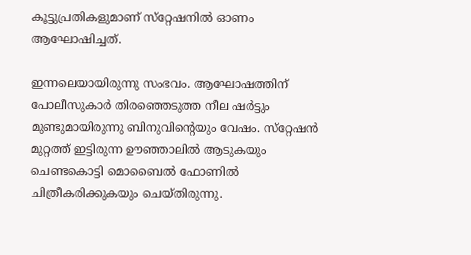കൂട്ടുപ്രതികളുമാണ് സ്‌റ്റേഷനിൽ ഓണം ആഘോഷിച്ചത്.

ഇന്നലെയായിരുന്നു സംഭവം. ആഘോഷത്തിന് പോലീസുകാർ തിരഞ്ഞെടുത്ത നീല ഷർട്ടും മുണ്ടുമായിരുന്നു ബിനുവിന്റെയും വേഷം. സ്‌റ്റേഷൻ മുറ്റത്ത് ഇട്ടിരുന്ന ഊഞ്ഞാലിൽ ആടുകയും ചെണ്ടകൊട്ടി മൊബൈൽ ഫോണിൽ ചിത്രീകരിക്കുകയും ചെയ്‌തിരുന്നു.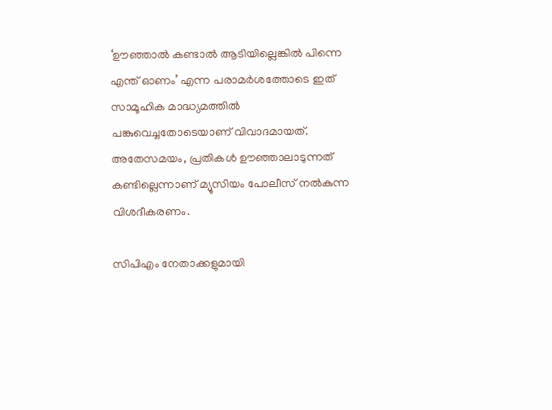‘ഊഞ്ഞാൽ കണ്ടാൽ ആടിയില്ലെങ്കിൽ പിന്നെ എന്ത് ഓണം’ എന്ന പരാമർശത്തോടെ ഇത് സാമൂഹിക മാദ്ധ്യമത്തിൽ പങ്കുവെച്ചതോടെയാണ് വിവാദമായത്. അതേസമയം, പ്രതികൾ ഊഞ്ഞാലാടുന്നത് കണ്ടില്ലെന്നാണ് മ്യൂസിയം പോലീസ് നൽകുന്ന വിശദീകരണം.

സിപിഎം നേതാക്കളുമായി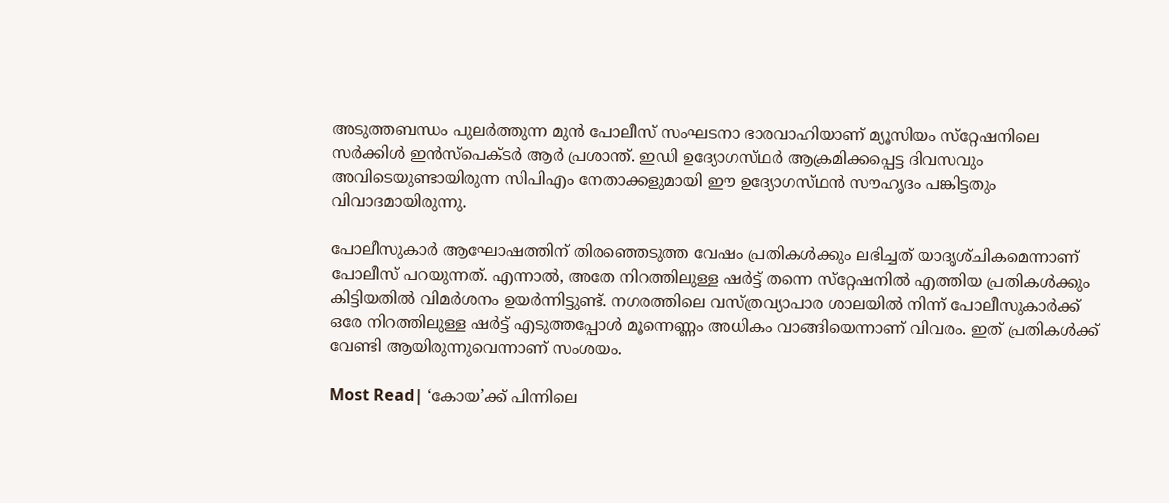അടുത്തബന്ധം പുലർത്തുന്ന മുൻ പോലീസ് സംഘടനാ ഭാരവാഹിയാണ് മ്യൂസിയം സ്‌റ്റേഷനിലെ സർക്കിൾ ഇൻസ്‌പെക്‌ടർ ആർ പ്രശാന്ത്. ഇഡി ഉദ്യോഗസ്‌ഥർ ആക്രമിക്കപ്പെട്ട ദിവസവും അവിടെയുണ്ടായിരുന്ന സിപിഎം നേതാക്കളുമായി ഈ ഉദ്യോഗസ്‌ഥൻ സൗഹൃദം പങ്കിട്ടതും വിവാദമായിരുന്നു.

പോലീസുകാർ ആഘോഷത്തിന് തിരഞ്ഞെടുത്ത വേഷം പ്രതികൾക്കും ലഭിച്ചത് യാദൃശ്‌ചികമെന്നാണ് പോലീസ് പറയുന്നത്. എന്നാൽ, അതേ നിറത്തിലുള്ള ഷർട്ട് തന്നെ സ്‌റ്റേഷനിൽ എത്തിയ പ്രതികൾക്കും കിട്ടിയതിൽ വിമർശനം ഉയർന്നിട്ടുണ്ട്. നഗരത്തിലെ വസ്‌ത്രവ്യാപാര ശാലയിൽ നിന്ന് പോലീസുകാർക്ക് ഒരേ നിറത്തിലുള്ള ഷർട്ട് എടുത്തപ്പോൾ മൂന്നെണ്ണം അധികം വാങ്ങിയെന്നാണ് വിവരം. ഇത് പ്രതികൾക്ക് വേണ്ടി ആയിരുന്നുവെന്നാണ് സംശയം.

Most Read| ‘കോയ’ക്ക് പിന്നിലെ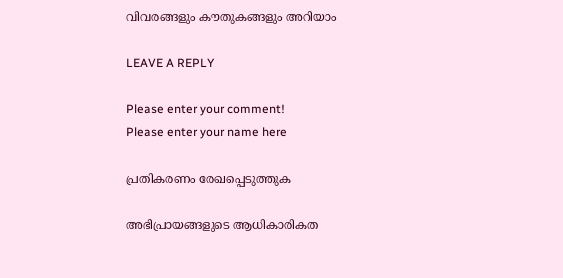വിവരങ്ങളും കൗതുകങ്ങളും അറിയാം

LEAVE A REPLY

Please enter your comment!
Please enter your name here

പ്രതികരണം രേഖപ്പെടുത്തുക

അഭിപ്രായങ്ങളുടെ ആധികാരികത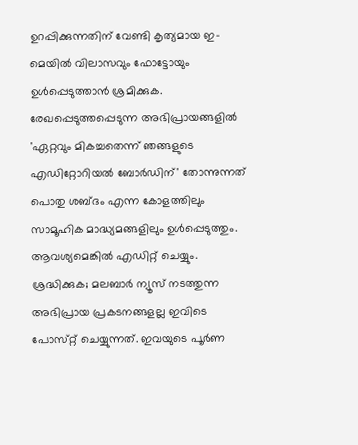ഉറപ്പിക്കുന്നതിന് വേണ്ടി കൃത്യമായ ഇ-മെയിൽ വിലാസവും ഫോട്ടോയും ഉൾപ്പെടുത്താൻ ശ്രമിക്കുക. രേഖപ്പെടുത്തപ്പെടുന്ന അഭിപ്രായങ്ങളിൽ 'ഏറ്റവും മികച്ചതെന്ന് ഞങ്ങളുടെ എഡിറ്റോറിയൽ ബോർഡിന്' തോന്നുന്നത് പൊതു ശബ്‌ദം എന്ന കോളത്തിലും സാമൂഹിക മാദ്ധ്യമങ്ങളിലും ഉൾപ്പെടുത്തും. ആവശ്യമെങ്കിൽ എഡിറ്റ് ചെയ്യും. ശ്രദ്ധിക്കുക; മലബാർ ന്യൂസ് നടത്തുന്ന അഭിപ്രായ പ്രകടനങ്ങളല്ല ഇവിടെ പോസ്‌റ്റ് ചെയ്യുന്നത്. ഇവയുടെ പൂർണ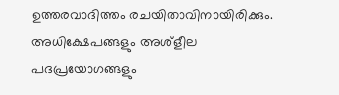ഉത്തരവാദിത്തം രചയിതാവിനായിരിക്കും. അധിക്ഷേപങ്ങളും അശ്‌ളീല പദപ്രയോഗങ്ങളും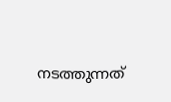നടത്തുന്നത്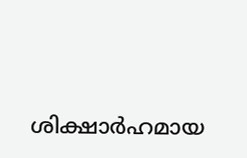ശിക്ഷാർഹമായ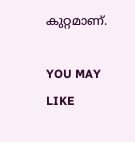കുറ്റമാണ്.

YOU MAY LIKE